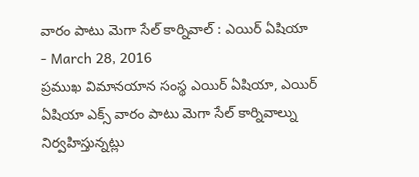వారం పాటు మెగా సేల్ కార్నివాల్ : ఎయిర్ ఏషియా
- March 28, 2016
ప్రముఖ విమానయాన సంస్థ ఎయిర్ ఏషియా, ఎయిర్ ఏషియా ఎక్స్ వారం పాటు మెగా సేల్ కార్నివాల్ను నిర్వహిస్తున్నట్లు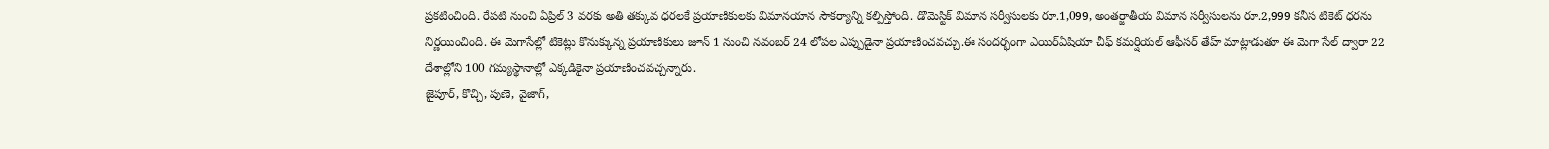ప్రకటించింది. రేపటి నుంచి ఏప్రిల్ 3 వరకు అతి తక్కువ ధరలకే ప్రయాణికులకు విమానయాన సౌకర్యాన్ని కల్పిస్తోంది. డొమెస్టిక్ విమాన సర్వీసులకు రూ.1,099, అంతర్జాతీయ విమాన సర్వీసులను రూ.2,999 కనీస టికెట్ ధరను నిర్ణయించింది. ఈ మెగాసేల్లో టికెట్లు కొనుక్కున్న ప్రయాణికులు జూన్ 1 నుంచి నవంబర్ 24 లోపల ఎప్పుడైనా ప్రయాణించవచ్చు.ఈ సందర్భంగా ఎయిర్ఏషియా చీఫ్ కమర్షియల్ ఆఫీసర్ తేహ్ మాట్లాడుతూ ఈ మెగా సేల్ ద్వారా 22 దేశాల్లోని 100 గమ్యస్థానాల్లో ఎక్కడికైనా ప్రయాణించవచ్చన్నారు.
జైపూర్, కొచ్చి, పుణె, వైజాగ్,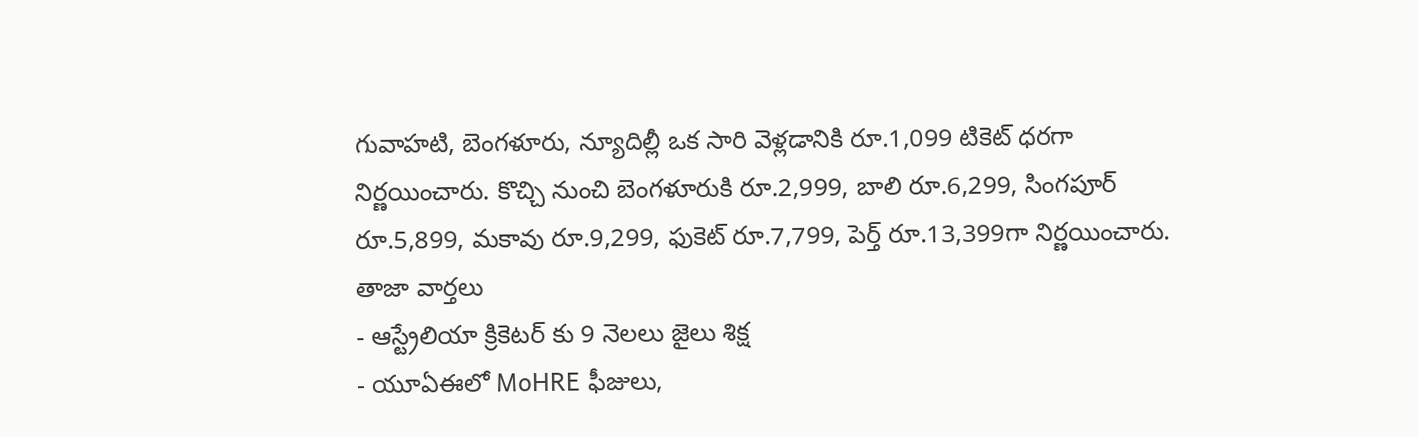గువాహటి, బెంగళూరు, న్యూదిల్లీ ఒక సారి వెళ్లడానికి రూ.1,099 టికెట్ ధరగా నిర్ణయించారు. కొచ్చి నుంచి బెంగళూరుకి రూ.2,999, బాలి రూ.6,299, సింగపూర్ రూ.5,899, మకావు రూ.9,299, ఫుకెట్ రూ.7,799, పెర్త్ రూ.13,399గా నిర్ణయించారు.
తాజా వార్తలు
- ఆస్ట్రేలియా క్రికెటర్ కు 9 నెలలు జైలు శిక్ష
- యూఏఈలో MoHRE ఫీజులు,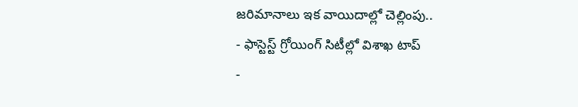జరిమానాలు ఇక వాయిదాల్లో చెల్లింపు..
- ఫాస్టెస్ట్ గ్రోయింగ్ సిటీల్లో విశాఖ టాప్
-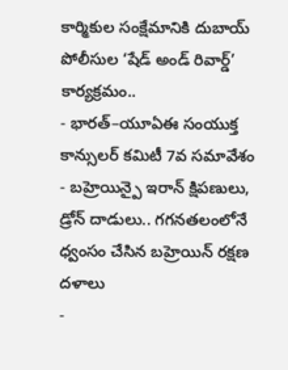కార్మికుల సంక్షేమానికి దుబాయ్ పోలీసుల ‘షేడ్ అండ్ రివార్డ్’ కార్యక్రమం..
- భారత్–యూఏఈ సంయుక్త కాన్సులర్ కమిటీ 7వ సమావేశం
- బహ్రెయిన్పై ఇరాన్ క్షిపణులు, డ్రోన్ దాడులు.. గగనతలంలోనే ధ్వంసం చేసిన బహ్రెయిన్ రక్షణ దళాలు
-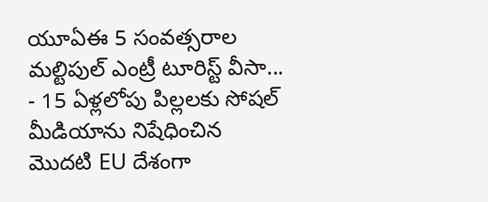యూఏఈ 5 సంవత్సరాల మల్టిపుల్ ఎంట్రీ టూరిస్ట్ వీసా...
- 15 ఏళ్లలోపు పిల్లలకు సోషల్ మీడియాను నిషేధించిన మొదటి EU దేశంగా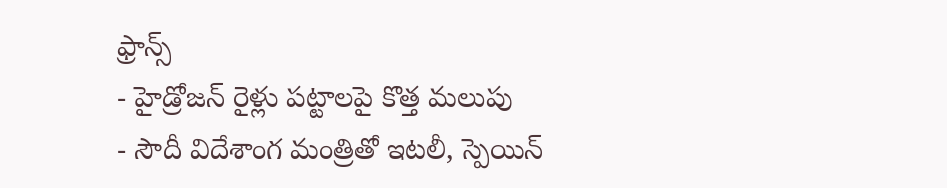ఫ్రాన్స్
- హైడ్రోజన్ రైళ్లు పట్టాలపై కొత్త మలుపు
- సౌదీ విదేశాంగ మంత్రితో ఇటలీ, స్పెయిన్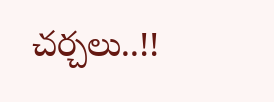చర్చలు..!!